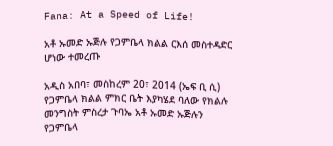Fana: At a Speed of Life!

አቶ ኡመድ ኡጅሉ የጋምቤላ ክልል ርእሰ መስተዳድር ሆነው ተመረጡ

አዲስ አበባ፣ መስከረም 20፣ 2014 (ኤፍ ቢ ሲ) የጋምቤላ ክልል ምክር ቤት እያካሄደ ባለው የክልሉ መንግስት ምስረታ ጉባኤ አቶ ኡመድ ኡጅሉን የጋምቤላ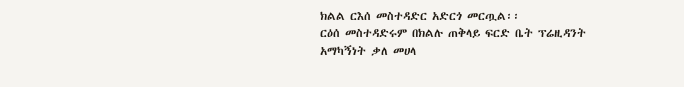ክልል ርእሰ መስተዳድር አድርጎ መርጧል፡፡
ርዕሰ መስተዳድሩም በክልሉ ጠቅላይ ፍርድ ቤት ፕሬዚዳንት አማካኝነት ቃለ መሀላ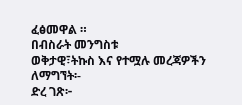ፈፅመዋል ።
በብስራት መንግስቱ
ወቅታዊ፣ትኩስ እና የተሟሉ መረጃዎችን ለማግኘት፡-
ድረ ገጽ፦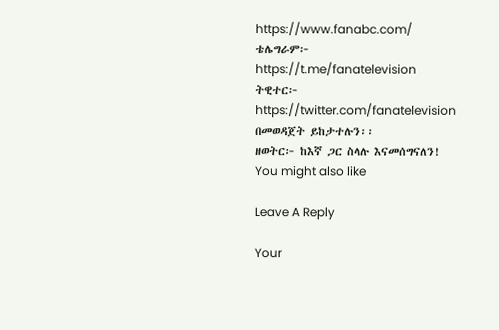https://www.fanabc.com/
ቴሌግራም፦ https://t.me/fanatelevision
ትዊተር፦ https://twitter.com/fanatelevision በመወዳጀት ይከታተሉን፡፡
ዘወትር፦ ከእኛ ጋር ስላሉ እናመሰግናለን!
You might also like

Leave A Reply

Your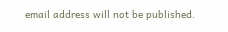email address will not be published.